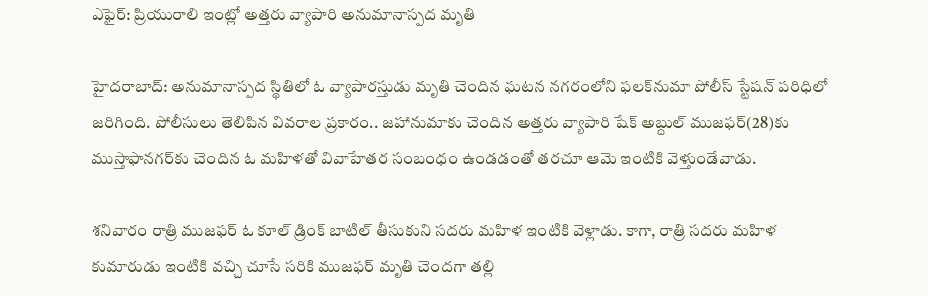ఎఫైర్: ప్రియురాలి ఇంట్లో అత్తరు వ్యాపారి అనుమానాస్పద మృతి

హైదరాబాద్: అనుమానాస్పద స్థితిలో ఓ వ్యాపారస్తుడు మృతి చెందిన ఘటన నగరంలోని ఫలక్‌నుమా పోలీస్ స్టేషన్ పరిధిలో జరిగింది. పోలీసులు తెలిపిన వివరాల ప్రకారం.. జహానుమాకు చెందిన అత్తరు వ్యాపారి షేక్ అబ్దుల్‌ ముజఫర్‌(28)కు ముస్తాఫానగర్‌కు చెందిన ఓ మహిళతో వివాహేతర సంబంధం ఉండడంతో తరచూ ఆమె ఇంటికి వెళ్తుండేవాడు.

శనివారం రాత్రి ముజఫర్‌ ఓ కూల్‌ డ్రింక్‌ బాటిల్ తీసుకుని సదరు మహిళ ఇంటికి వెళ్లాడు. కాగా, రాత్రి సదరు మహిళ కుమారుడు ఇంటికి వచ్చి చూసే సరికి ముజఫర్‌ మృతి చెందగా తల్లి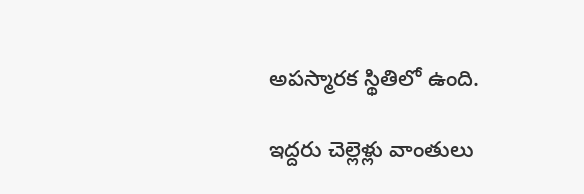అపస్మారక స్థితిలో ఉంది.

ఇద్దరు చెల్లెళ్లు వాంతులు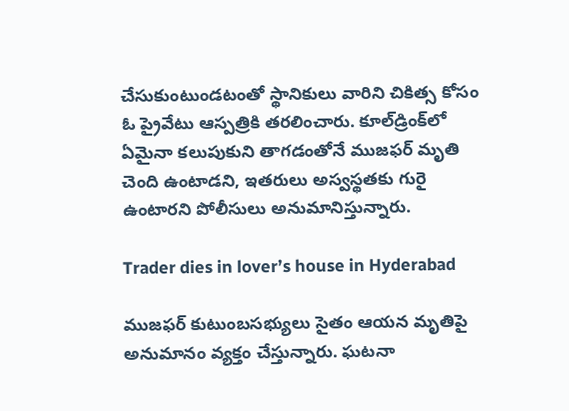చేసుకుంటుండటంతో స్థానికులు వారిని చికిత్స కోసం ఓ ప్రైవేటు ఆస్పత్రికి తరలించారు. కూల్‌డ్రింక్‌లో ఏమైనా కలుపుకుని తాగడంతోనే ముజఫర్‌ మృతి చెంది ఉంటాడని, ఇతరులు అస్వస్థతకు గురై ఉంటారని పోలీసులు అనుమానిస్తున్నారు.

Trader dies in lover’s house in Hyderabad

ముజఫర్‌ కుటుంబసభ్యులు సైతం ఆయన మృతిపై అనుమానం వ్యక్తం చేస్తున్నారు. ఘటనా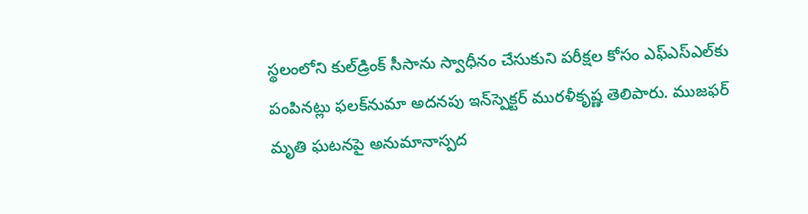స్థలంలోని కుల్‌డ్రింక్‌ సీసాను స్వాధీనం చేసుకుని పరీక్షల కోసం ఎఫ్‌ఎస్‌ఎల్‌కు పంపినట్లు ఫలక్‌నుమా అదనపు ఇన్‌స్పెక్టర్‌ మురళీకృష్ణ తెలిపారు. ముజఫర్‌ మృతి ఘటనపై అనుమానాస్పద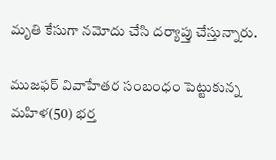మృతి కేసుగా నమోదు చేసి దర్యాప్తు చేస్తున్నారు.

ముజఫర్ వివాహేతర సంబంధం పెట్టుకున్న మహిళ(50) భర్త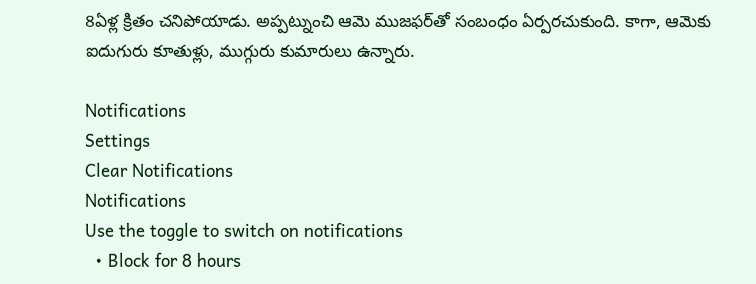8ఏళ్ల క్రితం చనిపోయాడు. అప్పట్నుంచి ఆమె ముజఫర్‌తో సంబంధం ఏర్పరచుకుంది. కాగా, ఆమెకు ఐదుగురు కూతుళ్లు, ముగ్గురు కుమారులు ఉన్నారు.

Notifications
Settings
Clear Notifications
Notifications
Use the toggle to switch on notifications
  • Block for 8 hours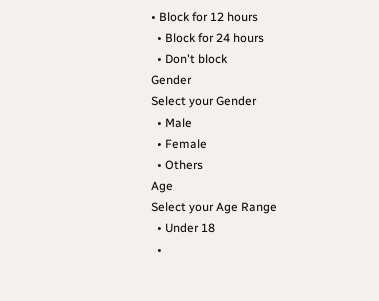• Block for 12 hours
  • Block for 24 hours
  • Don't block
Gender
Select your Gender
  • Male
  • Female
  • Others
Age
Select your Age Range
  • Under 18
  •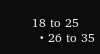18 to 25
  • 26 to 35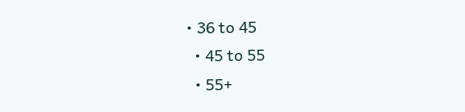• 36 to 45
  • 45 to 55
  • 55+